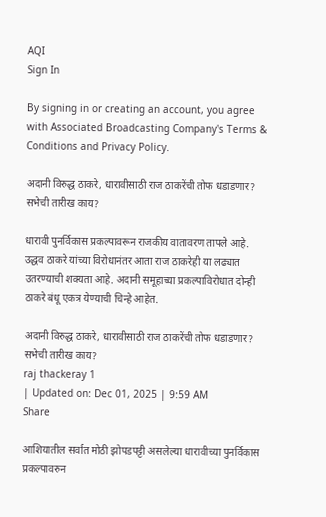AQI
Sign In

By signing in or creating an account, you agree with Associated Broadcasting Company's Terms & Conditions and Privacy Policy.

अदानी विरुद्ध ठाकरे, धारावीसाठी राज ठाकरेंची तोफ धडाडणार? सभेची तारीख काय?

धारावी पुनर्विकास प्रकल्पावरून राजकीय वातावरण तापले आहे. उद्धव ठाकरे यांच्या विरोधानंतर आता राज ठाकरेही या लढ्यात उतरण्याची शक्यता आहे. अदानी समूहाच्या प्रकल्पाविरोधात दोन्ही ठाकरे बंधू एकत्र येण्याची चिन्हे आहेत.

अदानी विरुद्ध ठाकरे, धारावीसाठी राज ठाकरेंची तोफ धडाडणार? सभेची तारीख काय?
raj thackeray 1
| Updated on: Dec 01, 2025 | 9:59 AM
Share

आशियातील सर्वात मोठी झोपडपट्टी असलेल्या धारावीच्या पुनर्विकास प्रकल्पावरुन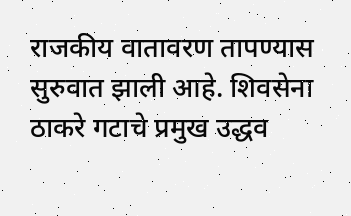राजकीय वातावरण तापण्यास सुरुवात झाली आहे. शिवसेना ठाकरे गटाचे प्रमुख उद्धव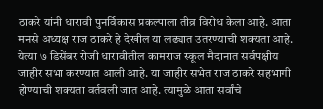ठाकरे यांनी धारावी पुनर्विकास प्रकल्पाला तीव्र विरोध केला आहे. आता मनसे अध्यक्ष राज ठाकरे हे देखील या लढ्यात उतरण्याची शक्यता आहे. येत्या ७ डिसेंबर रोजी धारावीतील कामराज स्कूल मैदानात सर्वपक्षीय जाहीर सभा करण्यात आली आहे. या जाहीर सभेत राज ठाकरे सहभागी होण्याची शक्यता वर्तवली जात आहे. त्यामुळे आता सर्वांचे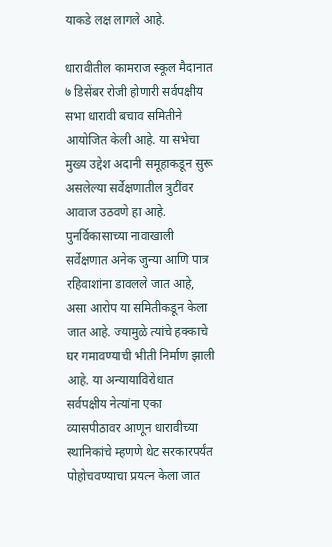याकडे लक्ष लागले आहे.

धारावीतील कामराज स्कूल मैदानात ७ डिसेंबर रोजी होणारी सर्वपक्षीय सभा धारावी बचाव समितीने आयोजित केली आहे. या सभेचा मुख्य उद्देश अदानी समूहाकडून सुरू असलेल्या सर्वेक्षणातील त्रुटींवर आवाज उठवणे हा आहे. पुनर्विकासाच्या नावाखाली सर्वेक्षणात अनेक जुन्या आणि पात्र रहिवाशांना डावलले जात आहे, असा आरोप या समितीकडून केला जात आहे. ज्यामुळे त्यांचे हक्काचे घर गमावण्याची भीती निर्माण झाली आहे. या अन्यायाविरोधात सर्वपक्षीय नेत्यांना एका व्यासपीठावर आणून धारावीच्या स्थानिकांचे म्हणणे थेट सरकारपर्यंत पोहोचवण्याचा प्रयत्न केला जात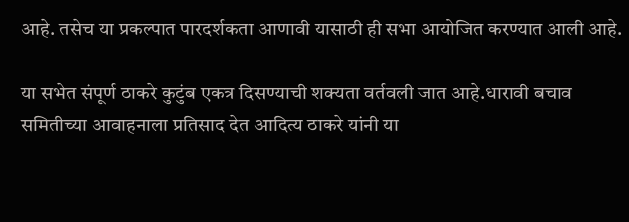आहे. तसेच या प्रकल्पात पारदर्शकता आणावी यासाठी ही सभा आयोजित करण्यात आली आहे.

या सभेत संपूर्ण ठाकरे कुटुंब एकत्र दिसण्याची शक्यता वर्तवली जात आहे.धारावी बचाव समितीच्या आवाहनाला प्रतिसाद देत आदित्य ठाकरे यांनी या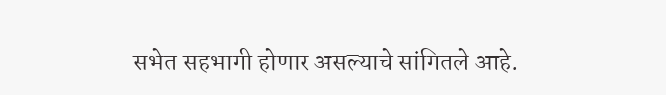सभेत सहभागी होणार असल्याचे सांगितले आहे.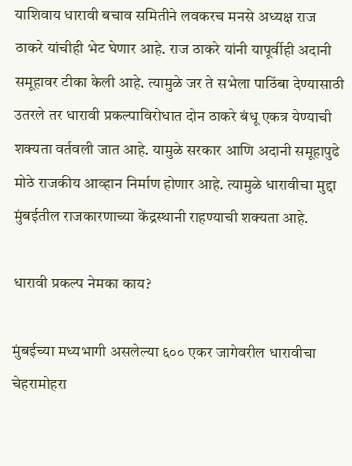याशिवाय धारावी बचाव समितीने लवकरच मनसे अध्यक्ष राज ठाकरे यांचीही भेट घेणार आहे. राज ठाकरे यांनी यापूर्वीही अदानी समूहावर टीका केली आहे. त्यामुळे जर ते सभेला पाठिंबा देण्यासाठी उतरले तर धारावी प्रकल्पाविरोधात दोन ठाकरे बंधू एकत्र येण्याची शक्यता वर्तवली जात आहे. यामुळे सरकार आणि अदानी समूहापुढे मोठे राजकीय आव्हान निर्माण होणार आहे. त्यामुळे धारावीचा मुद्दा मुंबईतील राजकारणाच्या केंद्रस्थानी राहण्याची शक्यता आहे.

धारावी प्रकल्प नेमका काय?

मुंबईच्या मध्यभागी असलेल्या ६०० एकर जागेवरील धारावीचा चेहरामोहरा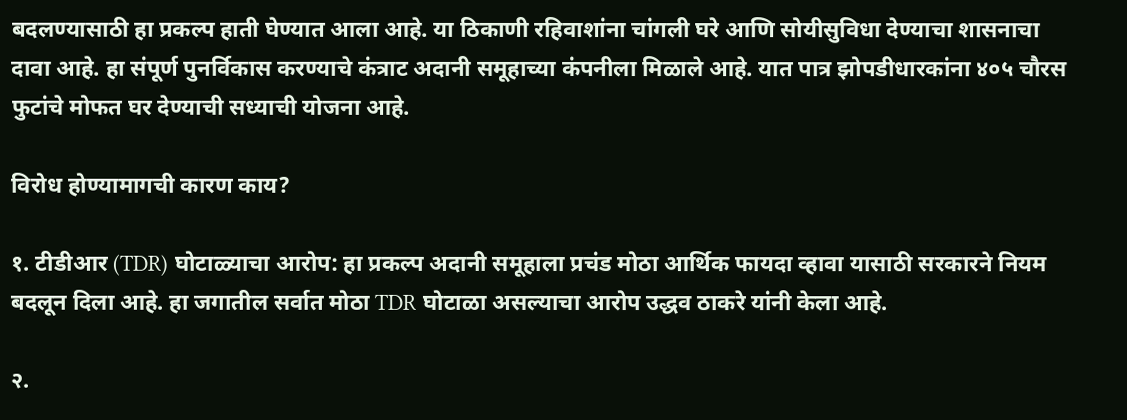बदलण्यासाठी हा प्रकल्प हाती घेण्यात आला आहे. या ठिकाणी रहिवाशांना चांगली घरे आणि सोयीसुविधा देण्याचा शासनाचा दावा आहे. हा संपूर्ण पुनर्विकास करण्याचे कंत्राट अदानी समूहाच्या कंपनीला मिळाले आहे. यात पात्र झोपडीधारकांना ४०५ चौरस फुटांचे मोफत घर देण्याची सध्याची योजना आहे.

विरोध होण्यामागची कारण काय?

१. टीडीआर (TDR) घोटाळ्याचा आरोप: हा प्रकल्प अदानी समूहाला प्रचंड मोठा आर्थिक फायदा व्हावा यासाठी सरकारने नियम बदलून दिला आहे. हा जगातील सर्वात मोठा TDR घोटाळा असल्याचा आरोप उद्धव ठाकरे यांनी केला आहे.

२.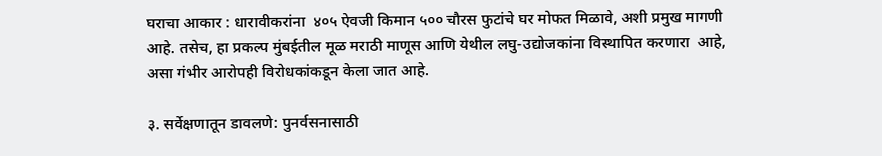घराचा आकार : धारावीकरांना  ४०५ ऐवजी किमान ५०० चौरस फुटांचे घर मोफत मिळावे, अशी प्रमुख मागणी आहे. तसेच, हा प्रकल्प मुंबईतील मूळ मराठी माणूस आणि येथील लघु-उद्योजकांना विस्थापित करणारा  आहे, असा गंभीर आरोपही विरोधकांकडून केला जात आहे.

३. सर्वेक्षणातून डावलणे: पुनर्वसनासाठी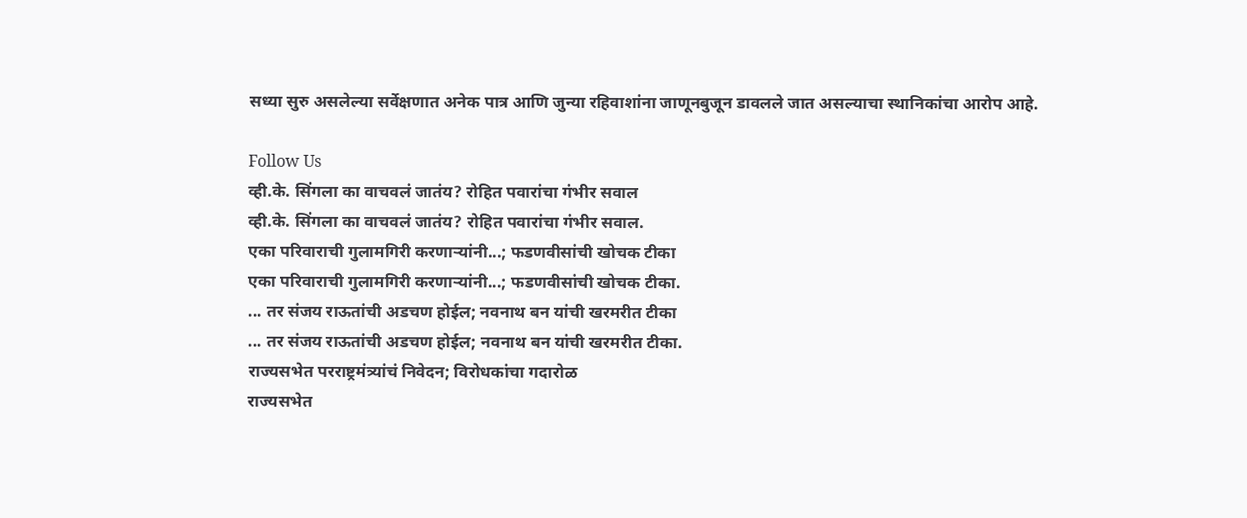सध्या सुरु असलेल्या सर्वेक्षणात अनेक पात्र आणि जुन्या रहिवाशांना जाणूनबुजून डावलले जात असल्याचा स्थानिकांचा आरोप आहे.

Follow Us
व्ही.के. सिंगला का वाचवलं जातंय? रोहित पवारांचा गंभीर सवाल
व्ही.के. सिंगला का वाचवलं जातंय? रोहित पवारांचा गंभीर सवाल.
एका परिवाराची गुलामगिरी करणाऱ्यांनी...; फडणवीसांची खोचक टीका
एका परिवाराची गुलामगिरी करणाऱ्यांनी...; फडणवीसांची खोचक टीका.
... तर संजय राऊतांची अडचण होईल; नवनाथ बन यांची खरमरीत टीका
... तर संजय राऊतांची अडचण होईल; नवनाथ बन यांची खरमरीत टीका.
राज्यसभेत परराष्ट्रमंत्र्यांचं निवेदन; विरोधकांचा गदारोळ
राज्यसभेत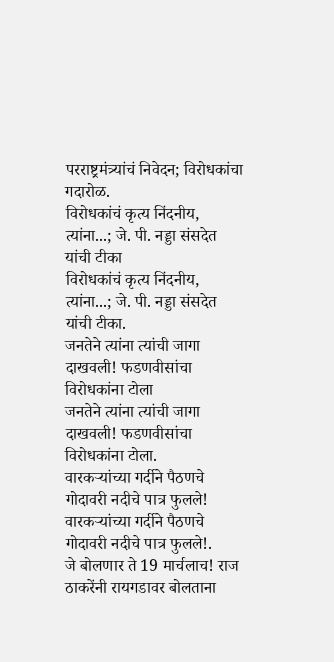परराष्ट्रमंत्र्यांचं निवेदन; विरोधकांचा गदारोळ.
विरोधकांचं कृत्य निंदनीय, त्यांना...; जे. पी. नड्डा संसदेत यांची टीका
विरोधकांचं कृत्य निंदनीय, त्यांना...; जे. पी. नड्डा संसदेत यांची टीका.
जनतेने त्यांना त्यांची जागा दाखवली! फडणवीसांचा विरोधकांना टोला
जनतेने त्यांना त्यांची जागा दाखवली! फडणवीसांचा विरोधकांना टोला.
वारकऱ्यांच्या गर्दीने पैठणचे गोदावरी नदीचे पात्र फुलले!
वारकऱ्यांच्या गर्दीने पैठणचे गोदावरी नदीचे पात्र फुलले!.
जे बोलणार ते 19 मार्चलाच! राज ठाकरेंनी रायगडावर बोलताना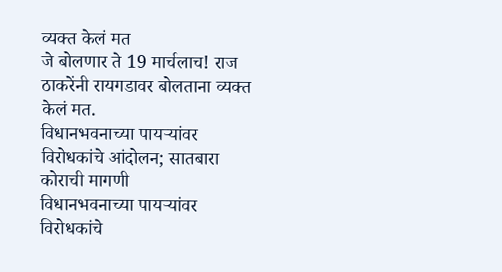व्यक्त केलं मत
जे बोलणार ते 19 मार्चलाच! राज ठाकरेंनी रायगडावर बोलताना व्यक्त केलं मत.
विधानभवनाच्या पायऱ्यांवर विरोधकांचे आंदोलन; सातबारा कोराची मागणी
विधानभवनाच्या पायऱ्यांवर विरोधकांचे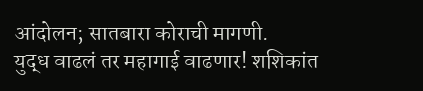आंदोलन; सातबारा कोराची मागणी.
युद्ध वाढलं तर महागाई वाढणार! शशिकांत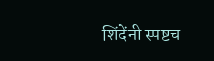शिंदेंनी स्पष्टच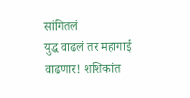सांगितलं
युद्ध वाढलं तर महागाई वाढणार! शशिकांत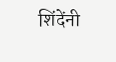शिंदेंनी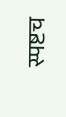स्पष्टच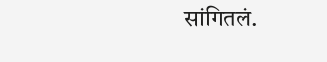सांगितलं.